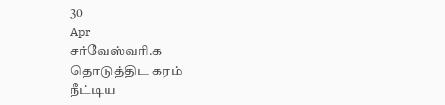30
Apr
சர்வேஸ்வரி.க
தொடுத்திட கரம்
நீட்டிய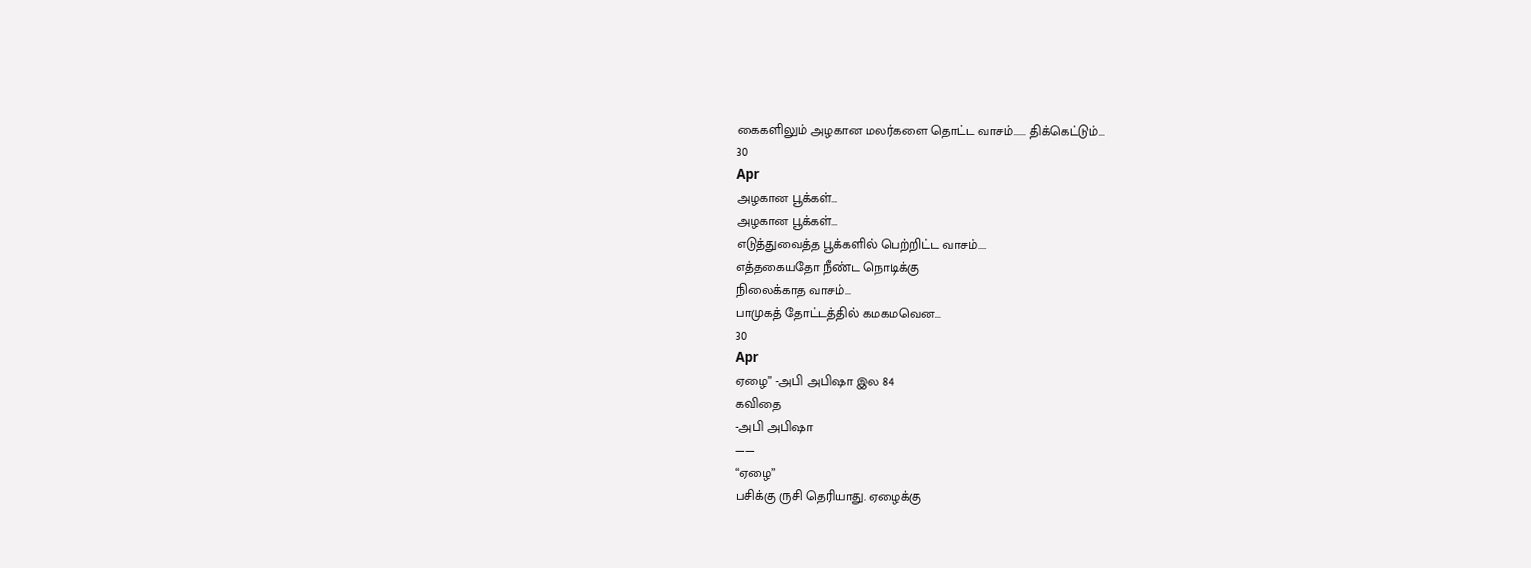கைகளிலும் அழகான மலர்களை தொட்ட வாசம்...... திக்கெட்டும்...
30
Apr
அழகான பூக்கள்…
அழகான பூக்கள்...
எடுத்துவைத்த பூக்களில் பெற்றிட்ட வாசம்....
எத்தகையதோ நீண்ட நொடிக்கு
நிலைக்காத வாசம்...
பாமுகத் தோட்டத்தில் கமகமவென...
30
Apr
ஏழை” -அபி அபிஷா இல 84
கவிதை
-அபி அபிஷா
——
“ஏழை”
பசிக்கு ருசி தெரியாது. ஏழைக்கு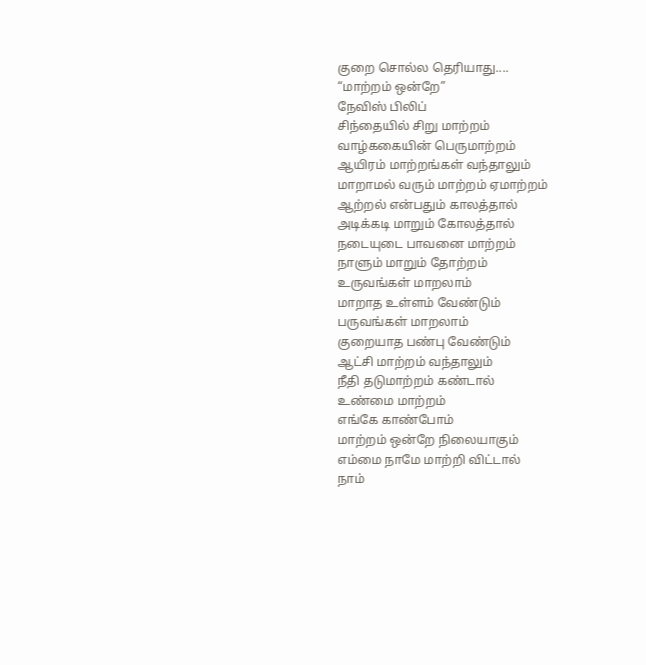குறை சொல்ல தெரியாது....
“மாற்றம் ஒன்றே”
நேவிஸ் பிலிப்
சிந்தையில் சிறு மாற்றம்
வாழ்ககையின் பெருமாற்றம்
ஆயிரம் மாற்றங்கள் வந்தாலும்
மாறாமல் வரும் மாற்றம் ஏமாற்றம்
ஆற்றல் என்பதும் காலத்தால்
அடிக்கடி மாறும் கோலத்தால்
நடையுடை பாவனை மாற்றம்
நாளும் மாறும் தோற்றம்
உருவங்கள் மாறலாம்
மாறாத உள்ளம் வேண்டும்
பருவங்கள் மாறலாம்
குறையாத பண்பு வேண்டும்
ஆட்சி மாற்றம் வந்தாலும்
நீதி தடுமாற்றம் கண்டால்
உண்மை மாற்றம்
எங்கே காண்போம்
மாற்றம் ஒன்றே நிலையாகும்
எம்மை நாமே மாற்றி விட்டால்
நாம்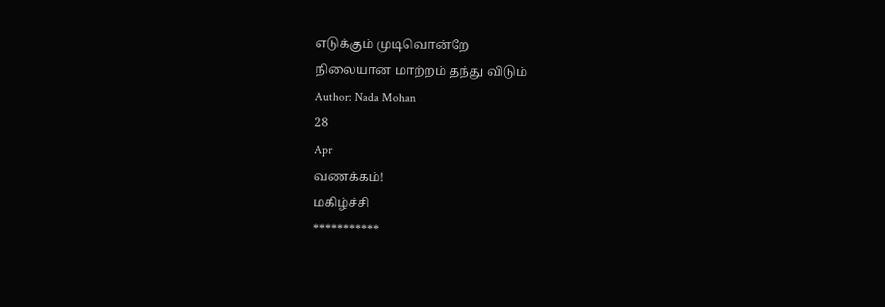எடுக்கும் முடிவொன்றே
நிலையான மாற்றம் தந்து விடும்
Author: Nada Mohan
28
Apr
வணக்கம்!
மகிழ்ச்சி
***********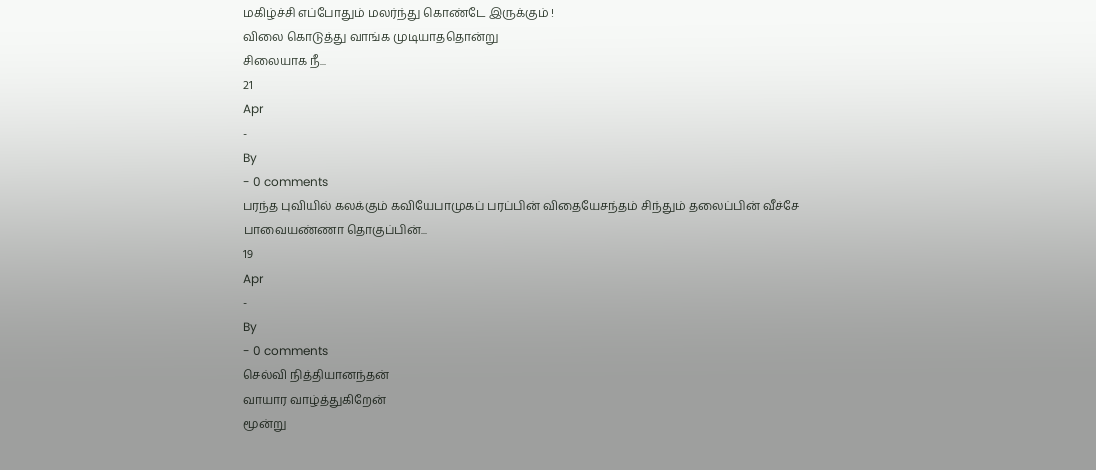மகிழ்ச்சி எப்போதும் மலர்ந்து கொண்டே இருக்கும் !
விலை கொடுத்து வாங்க முடியாததொன்று
சிலையாக நீ...
21
Apr
-
By
- 0 comments
பரந்த புவியில் கலக்கும் கவியேபாமுகப் பரப்பின் விதையேசந்தம் சிந்தும் தலைப்பின் வீச்சே
பாவையண்ணா தொகுப்பின்...
19
Apr
-
By
- 0 comments
செல்வி நித்தியானந்தன்
வாயார வாழ்த்துகிறேன்
மூன்று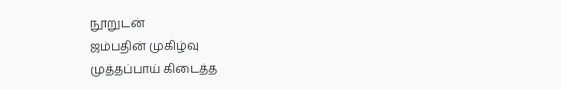நூறுடன்
ஜம்பதின் முகிழ்வு
முத்தப்பாய் கிடைத்த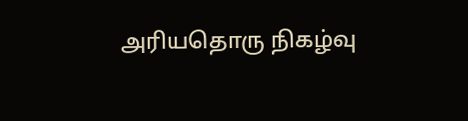அரியதொரு நிகழ்வு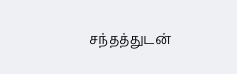சந்தத்துடன்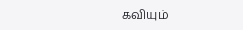கவியும்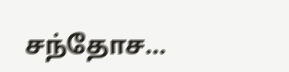சந்தோச...